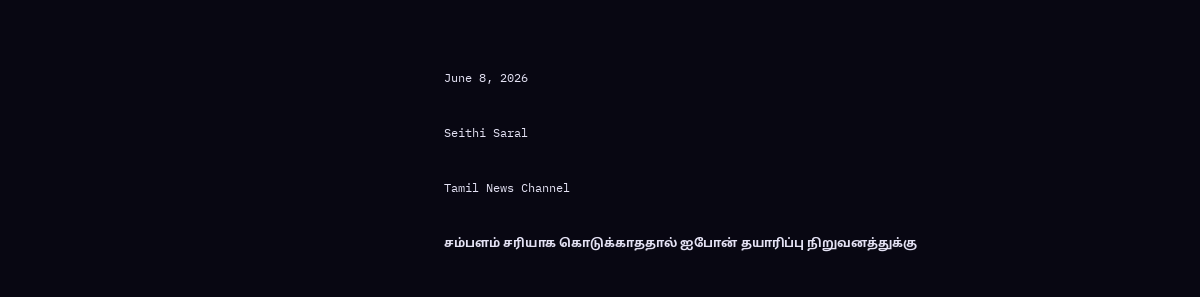June 8, 2026

Seithi Saral

Tamil News Channel

சம்பளம் சரியாக கொடுக்காததால் ஐபோன் தயாரிப்பு நிறுவனத்துக்கு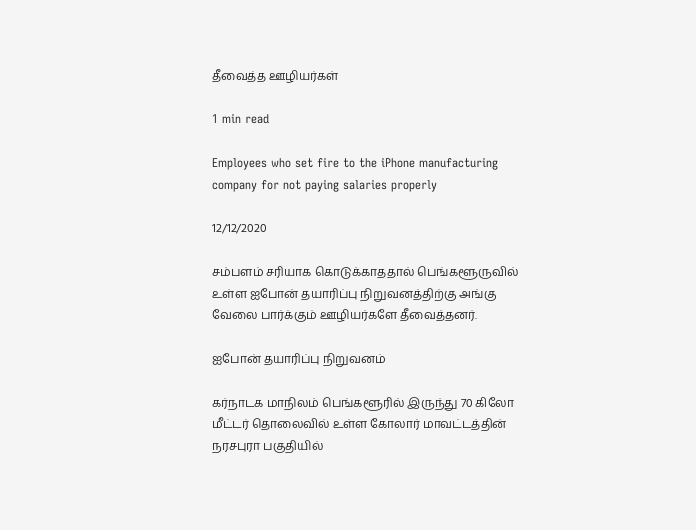தீவைத்த ஊழியர்கள்

1 min read

Employees who set fire to the iPhone manufacturing company for not paying salaries properly

12/12/2020

சம்பளம் சரியாக கொடுக்காததால் பெங்களூருவில் உள்ள ஐபோன் தயாரிப்பு நிறுவனத்திற்கு அங்கு வேலை பார்க்கும் ஊழியர்களே தீவைத்தனர்.

ஐபோன் தயாரிப்பு நிறுவனம்

கர்நாடக மாநிலம் பெங்களூரில் இருந்து 70 கிலோ மீட்டர் தொலைவில் உள்ள கோலார் மாவட்டத்தின் நரசபுரா பகுதியில்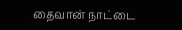தைவான் நாட்டை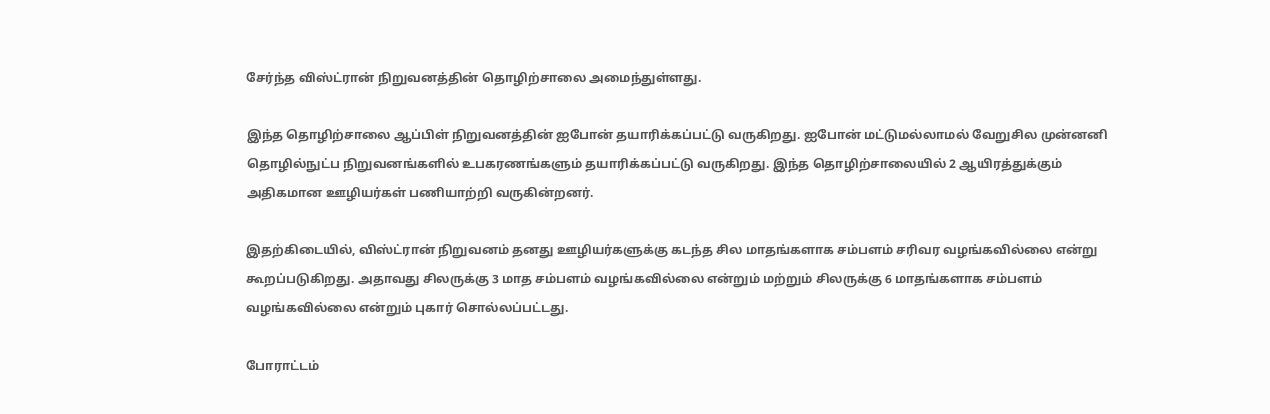சேர்ந்த விஸ்ட்ரான் நிறுவனத்தின் தொழிற்சாலை அமைந்துள்ளது.

இந்த தொழிற்சாலை ஆப்பிள் நிறுவனத்தின் ஐபோன் தயாரிக்கப்பட்டு வருகிறது. ஐபோன் மட்டுமல்லாமல் வேறுசில முன்னனி தொழில்நுட்ப நிறுவனங்களில் உபகரணங்களும் தயாரிக்கப்பட்டு வருகிறது. இந்த தொழிற்சாலையில் 2 ஆயிரத்துக்கும் அதிகமான ஊழியர்கள் பணியாற்றி வருகின்றனர்.

இதற்கிடையில், விஸ்ட்ரான் நிறுவனம் தனது ஊழியர்களுக்கு கடந்த சில மாதங்களாக சம்பளம் சரிவர வழங்கவில்லை என்று கூறப்படுகிறது. அதாவது சிலருக்கு 3 மாத சம்பளம் வழங்கவில்லை என்றும் மற்றும் சிலருக்கு 6 மாதங்களாக சம்பளம் வழங்கவில்லை என்றும் புகார் சொல்லப்பட்டது.

போராட்டம்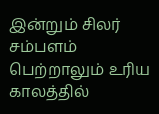இன்றும் சிலர் சம்பளம் பெற்றாலும் உரிய காலத்தில்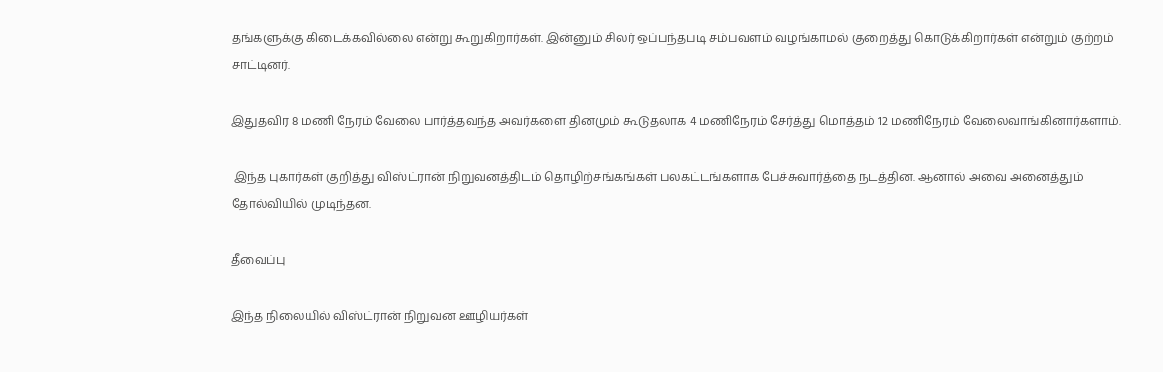தங்களுக்கு கிடைக்கவில்லை என்று கூறுகிறார்கள். இன்னும் சிலர் ஒப்பந்தபடி சம்பவளம் வழங்காமல் குறைத்து கொடுக்கிறார்கள் என்றும் குற்றம் சாட்டினர்.

இதுதவிர 8 மணி நேரம் வேலை பார்த்தவந்த அவர்களை தினமும் கூடுதலாக 4 மணிநேரம் சேர்த்து மொத்தம் 12 மணிநேரம் வேலைவாங்கினார்களாம்.

 இந்த புகார்கள் குறித்து விஸ்ட்ரான் நிறுவனத்திடம் தொழிற்சங்கங்கள் பலகட்டங்களாக பேச்சுவார்த்தை நடத்தின. ஆனால் அவை அனைத்தும் தோல்வியில் முடிந்தன.

தீவைப்பு

இந்த நிலையில் விஸ்ட்ரான் நிறுவன ஊழியர்கள்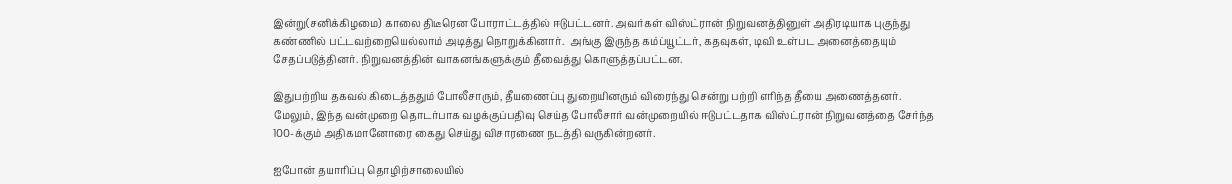இன்று(சனிக்கிழமை) காலை திடீரென போராட்டத்தில் ஈடுபட்டனர். அவர்கள் விஸ்ட்ரான் நிறுவனத்தினுள் அதிரடியாக புகுந்து கண்ணில் பட்டவற்றையெல்லாம் அடித்து நொறுக்கினார்.  அங்கு இருந்த கம்ப்யூட்டர், கதவுகள், டிவி உள்பட அனைத்தையும் சேதப்படுத்தினர். நிறுவனத்தின் வாகனங்களுக்கும் தீவைத்து கொளுத்தப்பட்டன.

இதுபற்றிய தகவல் கிடைத்ததும் போலீசாரும், தீயணைப்பு துறையினரும் விரைந்து சென்று பற்றி எரிந்த தீயை அணைத்தனர். மேலும், இந்த வன்முறை தொடர்பாக வழக்குப்பதிவு செய்த போலீசார் வன்முறையில் ஈடுபட்டதாக விஸ்ட்ரான் நிறுவனத்தை சேர்ந்த 100-க்கும் அதிகமானோரை கைது செய்து விசாரணை நடத்தி வருகின்றனர்.

ஐபோன் தயாரிப்பு தொழிற்சாலையில்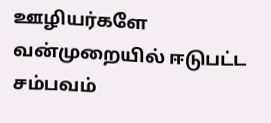ஊழியர்களே வன்முறையில் ஈடுபட்ட சம்பவம்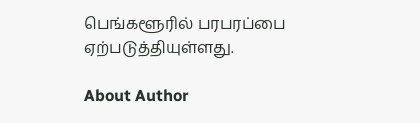பெங்களூரில் பரபரப்பை ஏற்படுத்தியுள்ளது.

About Author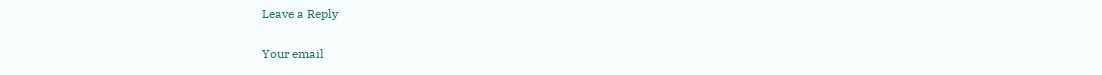Leave a Reply

Your email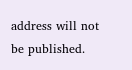address will not be published.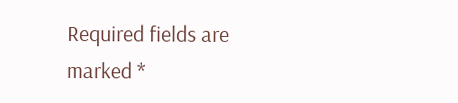Required fields are marked *